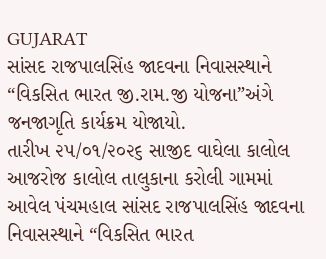GUJARAT
સાંસદ રાજપાલસિંહ જાદવના નિવાસસ્થાને “વિકસિત ભારત જી.રામ.જી યોજના”અંગે જનજાગૃતિ કાર્યક્રમ યોજાયો.
તારીખ ૨૫/૦૧/૨૦૨૬ સાજીદ વાઘેલા કાલોલ આજરોજ કાલોલ તાલુકાના કરોલી ગામમાં આવેલ પંચમહાલ સાંસદ રાજપાલસિંહ જાદવના નિવાસસ્થાને “વિકસિત ભારત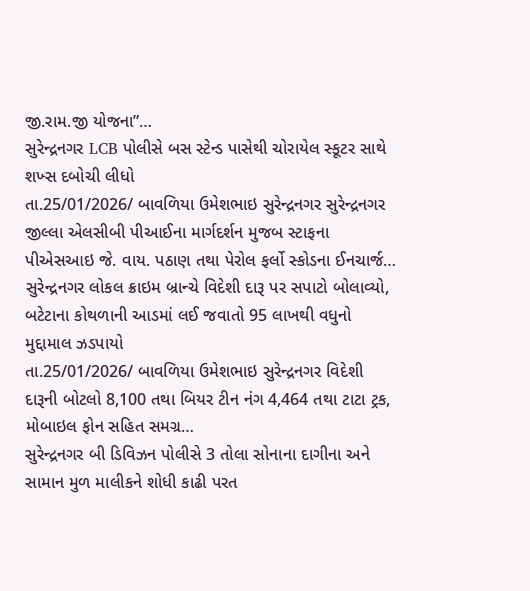જી.રામ.જી યોજના”…
સુરેન્દ્રનગર LCB પોલીસે બસ સ્ટેન્ડ પાસેથી ચોરાયેલ સ્કૂટર સાથે શખ્સ દબોચી લીધો
તા.25/01/2026/ બાવળિયા ઉમેશભાઇ સુરેન્દ્રનગર સુરેન્દ્રનગર જીલ્લા એલસીબી પીઆઈના માર્ગદર્શન મુજબ સ્ટાફના પીએસઆઇ જે. વાય. પઠાણ તથા પેરોલ ફર્લો સ્કોડના ઈનચાર્જ…
સુરેન્દ્રનગર લોકલ ક્રાઇમ બ્રાન્ચે વિદેશી દારૂ પર સપાટો બોલાવ્યો, બટેટાના કોથળાની આડમાં લઈ જવાતો 95 લાખથી વધુનો મુદ્દામાલ ઝડપાયો
તા.25/01/2026/ બાવળિયા ઉમેશભાઇ સુરેન્દ્રનગર વિદેશી દારૂની બોટલો 8,100 તથા બિયર ટીન નંગ 4,464 તથા ટાટા ટ્રક, મોબાઇલ ફોન સહિત સમગ્ર…
સુરેન્દ્રનગર બી ડિવિઝન પોલીસે 3 તોલા સોનાના દાગીના અને સામાન મુળ માલીકને શોધી કાઢી પરત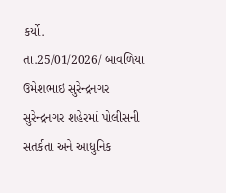કર્યો.
તા.25/01/2026/ બાવળિયા ઉમેશભાઇ સુરેન્દ્રનગર સુરેન્દ્રનગર શહેરમાં પોલીસની સતર્કતા અને આધુનિક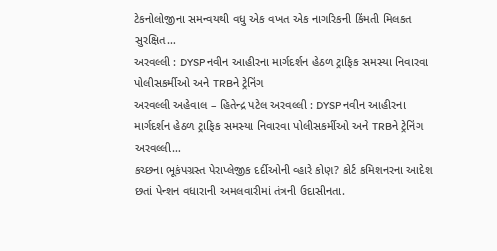ટેકનોલોજીના સમન્વયથી વધુ એક વખત એક નાગરિકની કિંમતી મિલકત સુરક્ષિત…
અરવલ્લી : DYSP નવીન આહીરના માર્ગદર્શન હેઠળ ટ્રાફિક સમસ્યા નિવારવા પોલીસકર્મીઓ અને TRBને ટ્રેનિંગ
અરવલ્લી અહેવાલ – હિતેન્દ્ર પટેલ અરવલ્લી : DYSP નવીન આહીરના માર્ગદર્શન હેઠળ ટ્રાફિક સમસ્યા નિવારવા પોલીસકર્મીઓ અને TRBને ટ્રેનિંગ અરવલ્લી…
કચ્છના ભૂકંપગ્રસ્ત પેરાપ્લેજીક દર્દીઓની વ્હારે કોણ? કોર્ટ કમિશનરના આદેશ છતાં પેન્શન વધારાની અમલવારીમાં તંત્રની ઉદાસીનતા.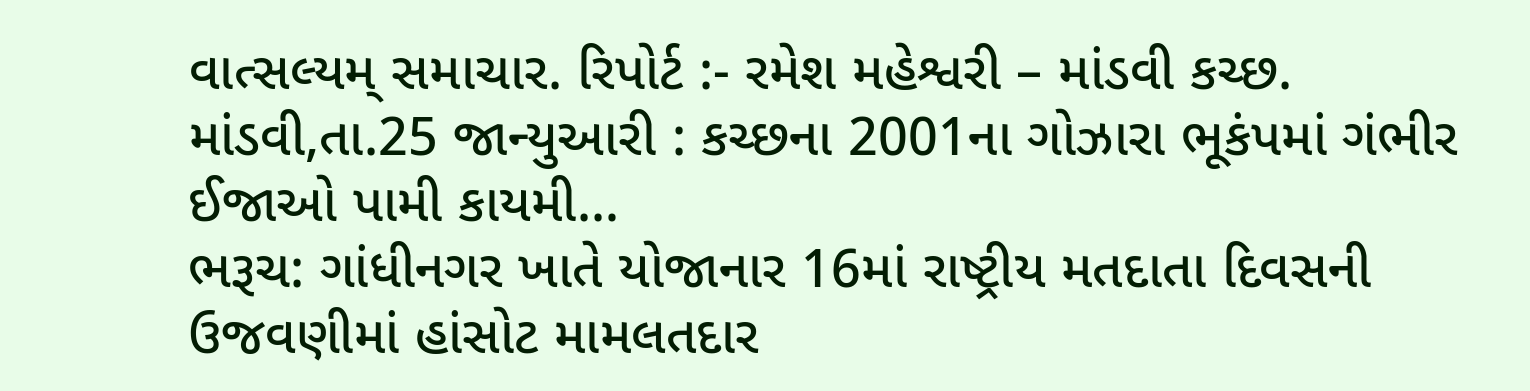વાત્સલ્યમ્ સમાચાર. રિપોર્ટ :- રમેશ મહેશ્વરી – માંડવી કચ્છ. માંડવી,તા.25 જાન્યુઆરી : કચ્છના 2001ના ગોઝારા ભૂકંપમાં ગંભીર ઈજાઓ પામી કાયમી…
ભરૂચ: ગાંધીનગર ખાતે યોજાનાર 16માં રાષ્ટ્રીય મતદાતા દિવસની ઉજવણીમાં હાંસોટ મામલતદાર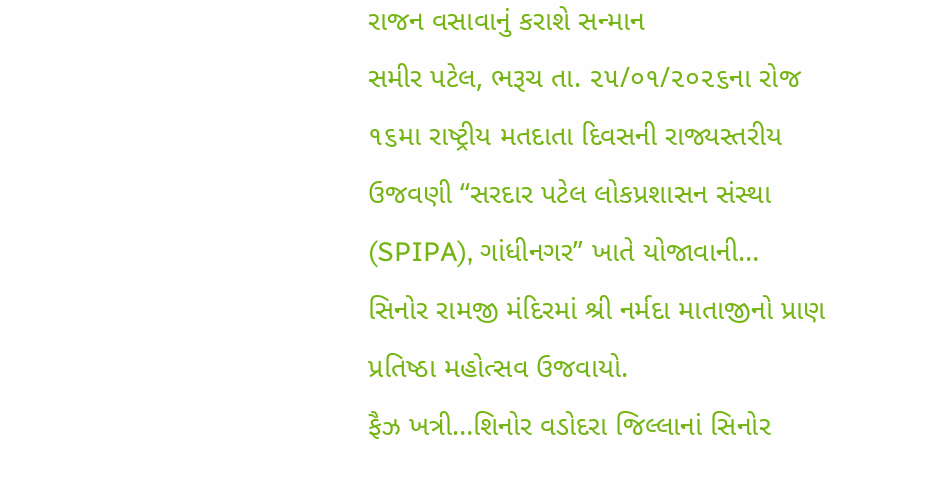રાજન વસાવાનું કરાશે સન્માન
સમીર પટેલ, ભરૂચ તા. ૨૫/૦૧/૨૦૨૬ના રોજ ૧૬મા રાષ્ટ્રીય મતદાતા દિવસની રાજ્યસ્તરીય ઉજવણી “સરદાર પટેલ લોકપ્રશાસન સંસ્થા (SPIPA), ગાંધીનગર” ખાતે યોજાવાની…
સિનોર રામજી મંદિરમાં શ્રી નર્મદા માતાજીનો પ્રાણ પ્રતિષ્ઠા મહોત્સવ ઉજવાયો.
ફૈઝ ખત્રી…શિનોર વડોદરા જિલ્લાનાં સિનોર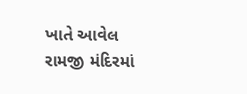ખાતે આવેલ રામજી મંદિરમાં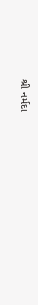શ્રી નર્મદા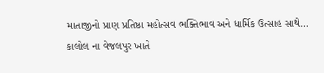માતાજીનો પ્રાણ પ્રતિષ્ઠા મહોત્સવ ભક્તિભાવ અને ધાર્મિક ઉત્સાહ સાથે…
કાલોલ ના વેજલપુર ખાતે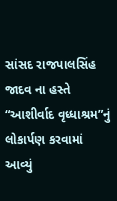સાંસદ રાજપાલસિંહ જાદવ ના હસ્તે “આશીર્વાદ વૃધ્ધાશ્રમ”નું લોકાર્પણ કરવામાં આવ્યું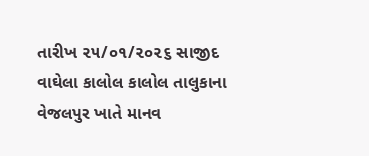તારીખ ૨૫/૦૧/૨૦૨૬ સાજીદ વાઘેલા કાલોલ કાલોલ તાલુકાના વેજલપુર ખાતે માનવ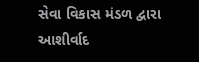સેવા વિકાસ મંડળ દ્વારા આશીર્વાદ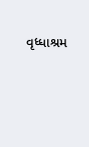વૃધ્ધાશ્રમ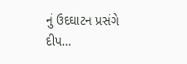નું ઉદઘાટન પ્રસંગે દીપ…